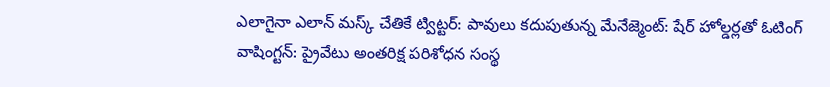ఎలాగైనా ఎలాన్ మస్క్ చేతికే ట్విట్టర్: పావులు కదుపుతున్న మేనేజ్మెంట్: షేర్ హోల్డర్లతో ఓటింగ్
వాషింగ్టన్: ప్రైవేటు అంతరిక్ష పరిశోధన సంస్థ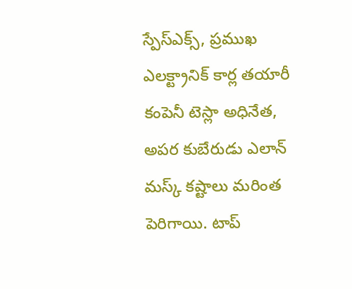స్పేస్ఎక్స్, ప్రముఖ ఎలక్ట్రానిక్ కార్ల తయారీ కంపెనీ టెస్లా అధినేత, అపర కుబేరుడు ఎలాన్ మస్క్ కష్టాలు మరింత పెరిగాయి. టాప్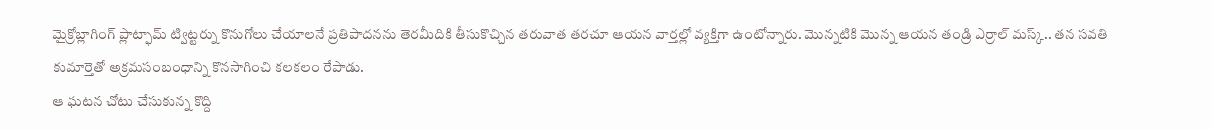మైక్రోబ్లాగింగ్ ప్లాట్ఫామ్ ట్విట్టర్ను కొనుగోలు చేయాలనే ప్రతిపాదనను తెరమీదికి తీసుకొచ్చిన తరువాత తరచూ ఆయన వార్తల్లో వ్యక్తిగా ఉంటోన్నారు. మొన్నటికి మొన్న ఆయన తండ్రి ఎర్రాల్ మస్క్.. తన సవతి కుమార్తెతో అక్రమసంబంధాన్ని కొనసాగించి కలకలం రేపాడు.
ఆ ఘటన చోటు చేసుకున్న కొద్ది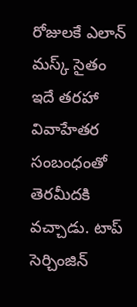రోజులకే ఎలాన్ మస్క్ సైతం ఇదే తరహా వివాహేతర సంబంధంతో తెరమీదకి వచ్చాడు. టాప్ సెర్చింజిన్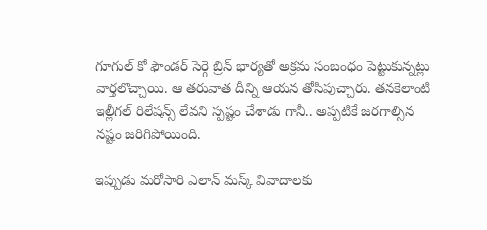గూగుల్ కో ఫౌండర్ సెర్గె బ్రిన్ భార్యతో అక్రమ సంబంధం పెట్టుకున్నట్లు వార్తలొచ్చాయి. ఆ తరువాత దీన్ని ఆయన తోసిపుచ్చారు. తనకెలాంటి ఇల్లీగల్ రిలేషన్స్ లేవని స్పష్టం చేశాడు గానీ.. అప్పటికే జరగాల్సిన నష్టం జరిగిపోయింది.

ఇప్పుడు మరోసారి ఎలాన్ మస్క్ వివాదాలకు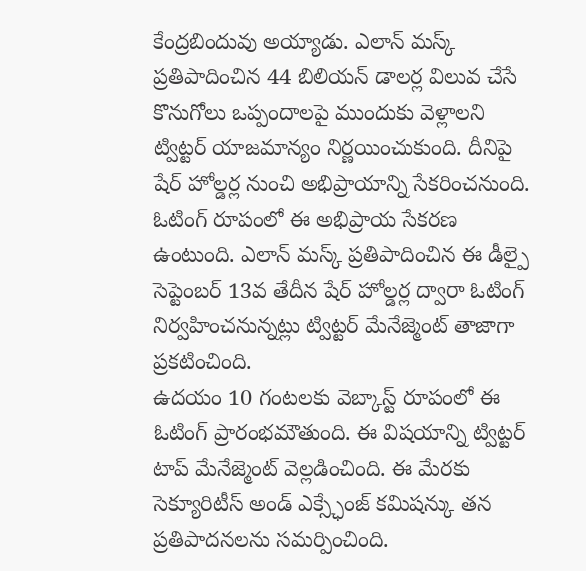కేంద్రబిందువు అయ్యాడు. ఎలాన్ మస్క్ ప్రతిపాదించిన 44 బిలియన్ డాలర్ల విలువ చేసే కొనుగోలు ఒప్పందాలపై ముందుకు వెళ్లాలని ట్విట్టర్ యాజమాన్యం నిర్ణయించుకుంది. దీనిపై షేర్ హోల్డర్ల నుంచి అభిప్రాయాన్ని సేకరించనుంది. ఓటింగ్ రూపంలో ఈ అభిప్రాయ సేకరణ ఉంటుంది. ఎలాన్ మస్క్ ప్రతిపాదించిన ఈ డీల్పై సెప్టెంబర్ 13వ తేదీన షేర్ హోల్డర్ల ద్వారా ఓటింగ్ నిర్వహించనున్నట్లు ట్విట్టర్ మేనేజ్మెంట్ తాజాగా ప్రకటించింది.
ఉదయం 10 గంటలకు వెబ్కాస్ట్ రూపంలో ఈ ఓటింగ్ ప్రారంభమౌతుంది. ఈ విషయాన్ని ట్విట్టర్ టాప్ మేనేజ్మెంట్ వెల్లడించింది. ఈ మేరకు సెక్యూరిటీస్ అండ్ ఎక్స్ఛేంజ్ కమిషన్కు తన ప్రతిపాదనలను సమర్పించింది.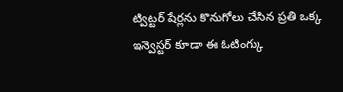ట్విట్టర్ షేర్లను కొనుగోలు చేసిన ప్రతి ఒక్క ఇన్వెస్టర్ కూడా ఈ ఓటింగ్కు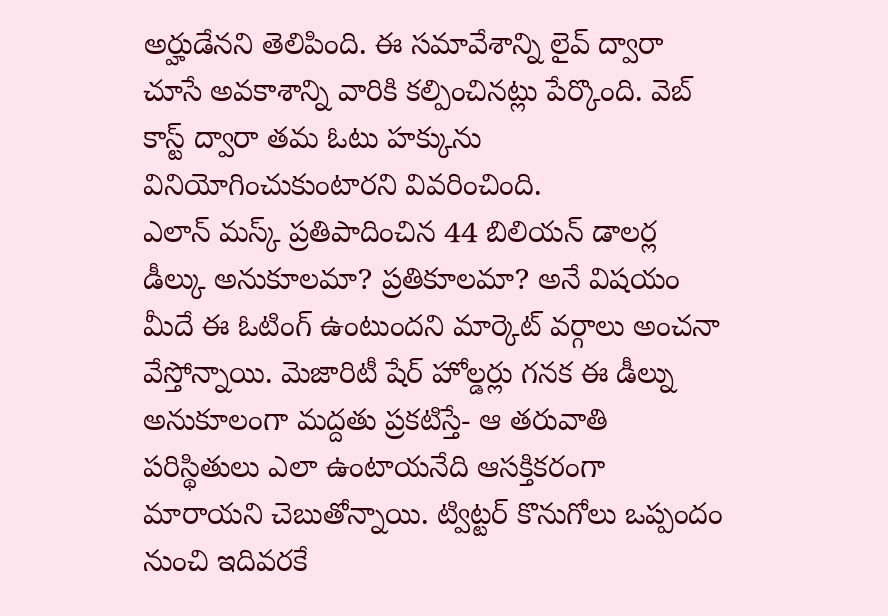అర్హుడేనని తెలిపింది. ఈ సమావేశాన్ని లైవ్ ద్వారా చూసే అవకాశాన్ని వారికి కల్పించినట్లు పేర్కొంది. వెబ్ కాస్ట్ ద్వారా తమ ఓటు హక్కును వినియోగించుకుంటారని వివరించింది.
ఎలాన్ మస్క్ ప్రతిపాదించిన 44 బిలియన్ డాలర్ల డీల్కు అనుకూలమా? ప్రతికూలమా? అనే విషయం మీదే ఈ ఓటింగ్ ఉంటుందని మార్కెట్ వర్గాలు అంచనా వేస్తోన్నాయి. మెజారిటీ షేర్ హోల్డర్లు గనక ఈ డీల్ను అనుకూలంగా మద్దతు ప్రకటిస్తే- ఆ తరువాతి పరిస్థితులు ఎలా ఉంటాయనేది ఆసక్తికరంగా మారాయని చెబుతోన్నాయి. ట్విట్టర్ కొనుగోలు ఒప్పందం నుంచి ఇదివరకే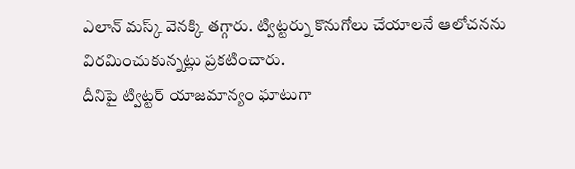ఎలాన్ మస్క్ వెనక్కి తగ్గారు. ట్విట్టర్ను కొనుగోలు చేయాలనే ఆలోచనను విరమించుకున్నట్లు ప్రకటించారు.
దీనిపై ట్విట్టర్ యాజమాన్యం ఘాటుగా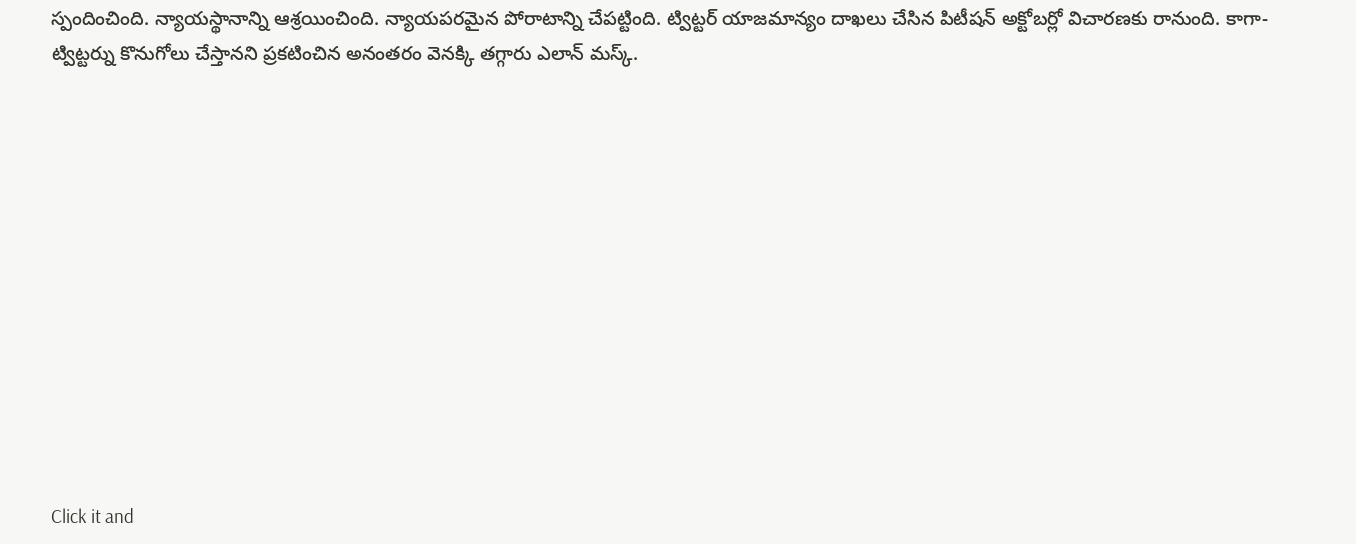స్పందించింది. న్యాయస్థానాన్ని ఆశ్రయించింది. న్యాయపరమైన పోరాటాన్ని చేపట్టింది. ట్విట్టర్ యాజమాన్యం దాఖలు చేసిన పిటీషన్ అక్టోబర్లో విచారణకు రానుంది. కాగా- ట్విట్టర్ను కొనుగోలు చేస్తానని ప్రకటించిన అనంతరం వెనక్కి తగ్గారు ఎలాన్ మస్క్.












Click it and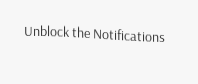Unblock the Notifications